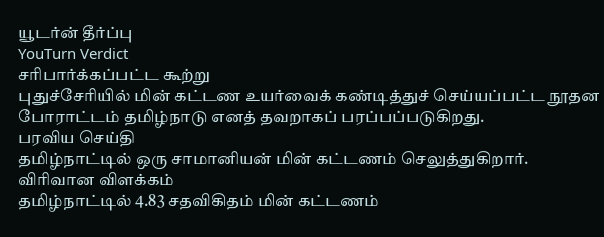யூடர்ன் தீர்ப்பு
YouTurn Verdict
சரிபார்க்கப்பட்ட கூற்று
புதுச்சேரியில் மின் கட்டண உயர்வைக் கண்டித்துச் செய்யப்பட்ட நூதன போராட்டம் தமிழ்நாடு எனத் தவறாகப் பரப்பப்படுகிறது.
பரவிய செய்தி
தமிழ்நாட்டில் ஒரு சாமானியன் மின் கட்டணம் செலுத்துகிறார்.
விரிவான விளக்கம்
தமிழ்நாட்டில் 4.83 சதவிகிதம் மின் கட்டணம்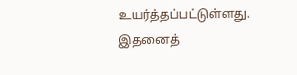உயர்த்தப்பட்டுள்ளது. இதனைத்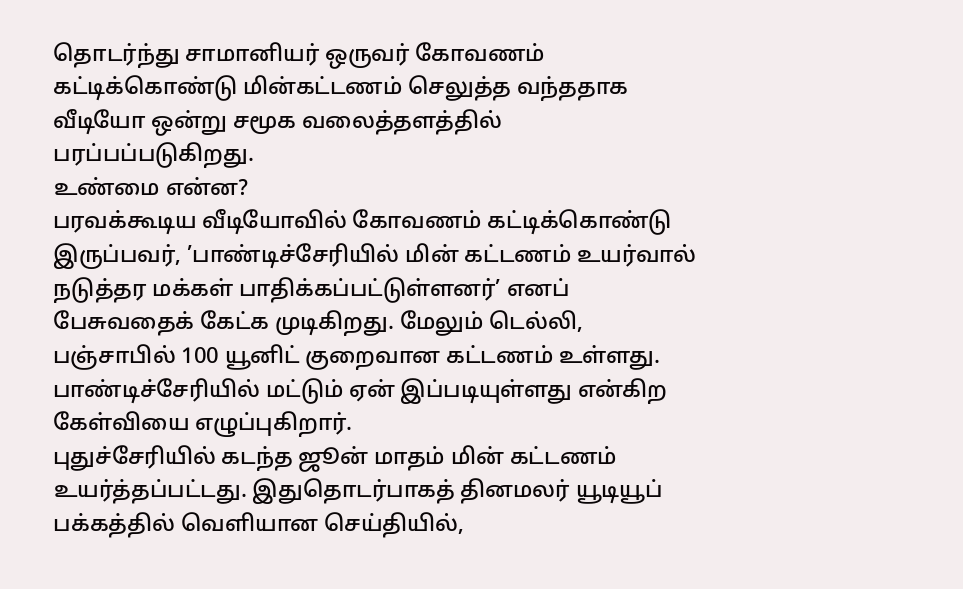தொடர்ந்து சாமானியர் ஒருவர் கோவணம் கட்டிக்கொண்டு மின்கட்டணம் செலுத்த வந்ததாக வீடியோ ஒன்று சமூக வலைத்தளத்தில் பரப்பப்படுகிறது.
உண்மை என்ன?
பரவக்கூடிய வீடியோவில் கோவணம் கட்டிக்கொண்டு இருப்பவர், ’பாண்டிச்சேரியில் மின் கட்டணம் உயர்வால் நடுத்தர மக்கள் பாதிக்கப்பட்டுள்ளனர்’ எனப் பேசுவதைக் கேட்க முடிகிறது. மேலும் டெல்லி, பஞ்சாபில் 100 யூனிட் குறைவான கட்டணம் உள்ளது. பாண்டிச்சேரியில் மட்டும் ஏன் இப்படியுள்ளது என்கிற கேள்வியை எழுப்புகிறார்.
புதுச்சேரியில் கடந்த ஜூன் மாதம் மின் கட்டணம் உயர்த்தப்பட்டது. இதுதொடர்பாகத் தினமலர் யூடியூப் பக்கத்தில் வெளியான செய்தியில்,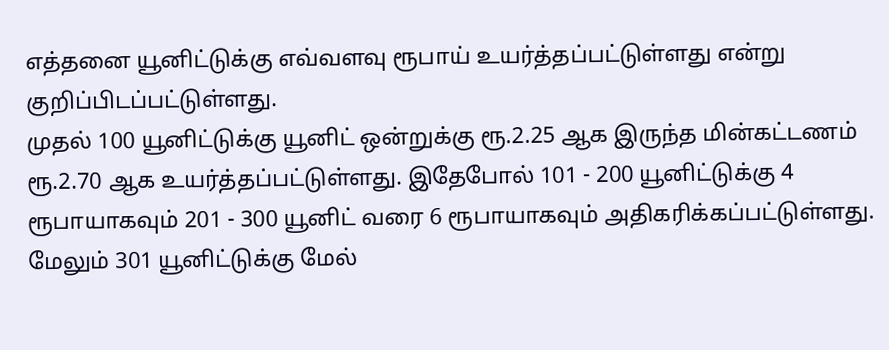எத்தனை யூனிட்டுக்கு எவ்வளவு ரூபாய் உயர்த்தப்பட்டுள்ளது என்று குறிப்பிடப்பட்டுள்ளது.
முதல் 100 யூனிட்டுக்கு யூனிட் ஒன்றுக்கு ரூ.2.25 ஆக இருந்த மின்கட்டணம் ரூ.2.70 ஆக உயர்த்தப்பட்டுள்ளது. இதேபோல் 101 - 200 யூனிட்டுக்கு 4 ரூபாயாகவும் 201 - 300 யூனிட் வரை 6 ரூபாயாகவும் அதிகரிக்கப்பட்டுள்ளது. மேலும் 301 யூனிட்டுக்கு மேல்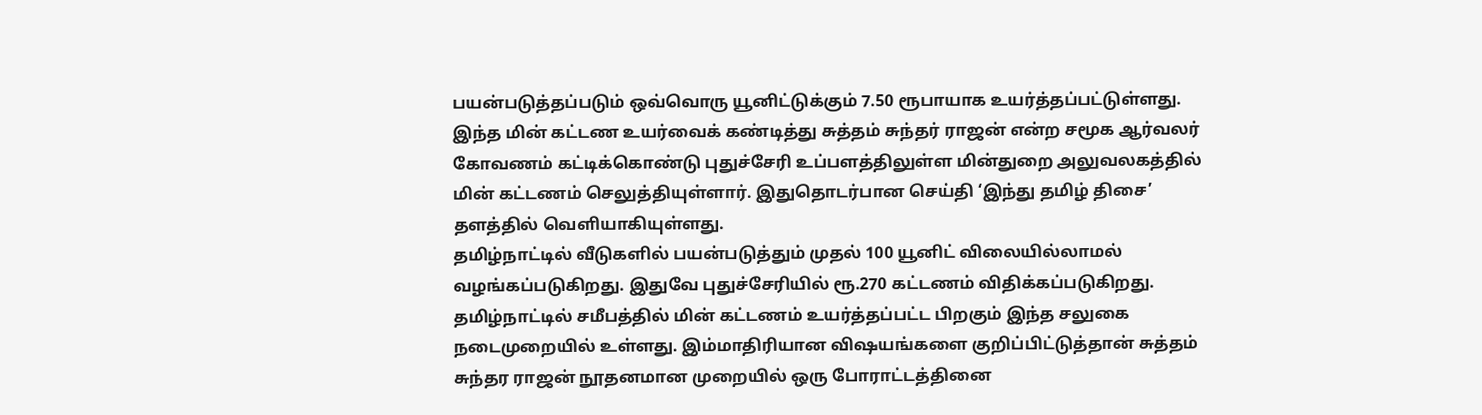பயன்படுத்தப்படும் ஒவ்வொரு யூனிட்டுக்கும் 7.50 ரூபாயாக உயர்த்தப்பட்டுள்ளது.
இந்த மின் கட்டண உயர்வைக் கண்டித்து சுத்தம் சுந்தர் ராஜன் என்ற சமூக ஆர்வலர் கோவணம் கட்டிக்கொண்டு புதுச்சேரி உப்பளத்திலுள்ள மின்துறை அலுவலகத்தில் மின் கட்டணம் செலுத்தியுள்ளார். இதுதொடர்பான செய்தி ‘இந்து தமிழ் திசை’ தளத்தில் வெளியாகியுள்ளது.
தமிழ்நாட்டில் வீடுகளில் பயன்படுத்தும் முதல் 100 யூனிட் விலையில்லாமல் வழங்கப்படுகிறது. இதுவே புதுச்சேரியில் ரூ.270 கட்டணம் விதிக்கப்படுகிறது. தமிழ்நாட்டில் சமீபத்தில் மின் கட்டணம் உயர்த்தப்பட்ட பிறகும் இந்த சலுகை நடைமுறையில் உள்ளது. இம்மாதிரியான விஷயங்களை குறிப்பிட்டுத்தான் சுத்தம் சுந்தர ராஜன் நூதனமான முறையில் ஒரு போராட்டத்தினை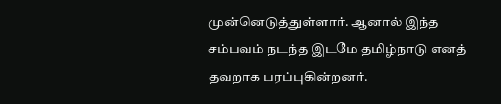முன்னெடுத்துள்ளார். ஆனால் இந்த சம்பவம் நடந்த இடமே தமிழ்நாடு எனத் தவறாக பரப்புகின்றனர்.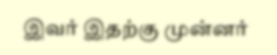இவர் இதற்கு முன்னர்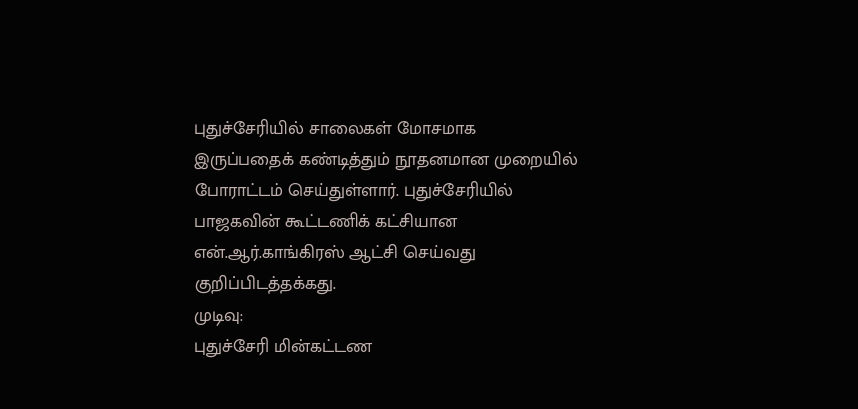புதுச்சேரியில் சாலைகள் மோசமாக இருப்பதைக் கண்டித்தும் நூதனமான முறையில் போராட்டம் செய்துள்ளார். புதுச்சேரியில் பாஜகவின் கூட்டணிக் கட்சியான என்.ஆர்.காங்கிரஸ் ஆட்சி செய்வது குறிப்பிடத்தக்கது.
முடிவு:
புதுச்சேரி மின்கட்டண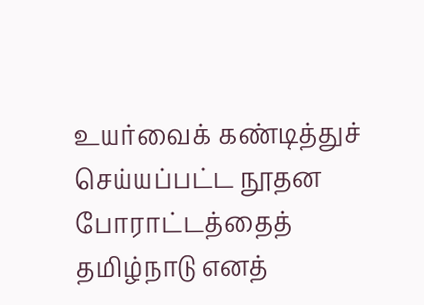உயர்வைக் கண்டித்துச் செய்யப்பட்ட நூதன போராட்டத்தைத் தமிழ்நாடு எனத்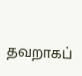தவறாகப்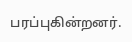பரப்புகின்றனர்.